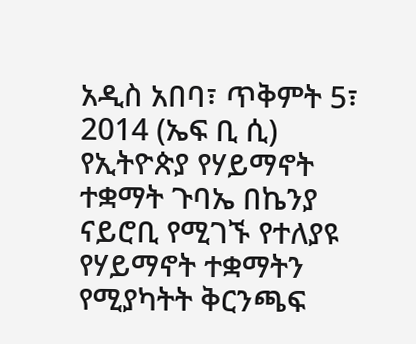አዲስ አበባ፣ ጥቅምት 5፣ 2014 (ኤፍ ቢ ሲ) የኢትዮጵያ የሃይማኖት ተቋማት ጉባኤ በኬንያ ናይሮቢ የሚገኙ የተለያዩ የሃይማኖት ተቋማትን የሚያካትት ቅርንጫፍ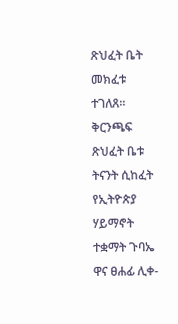ጽህፈት ቤት መክፈቱ ተገለጸ።
ቅርንጫፍ ጽህፈት ቤቱ ትናንት ሲከፈት የኢትዮጵያ ሃይማኖት ተቋማት ጉባኤ ዋና ፀሐፊ ሊቀ-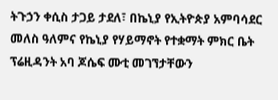ትጉኃን ቀሲስ ታጋይ ታደለ፣ በኬኒያ የኢትዮጵያ አምባሳደር መለስ ዓለምና የኬኒያ የሃይማኖት የተቋማት ምክር ቤት ፕሬዚዳንት አባ ጆሴፍ ሙቲ መገኘታቸውን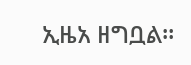ኢዜአ ዘግቧል።